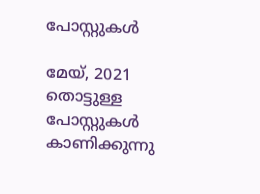പോസ്റ്റുകള്‍

മേയ്, 2021 തൊട്ടുള്ള പോസ്റ്റുകൾ കാണിക്കുന്നു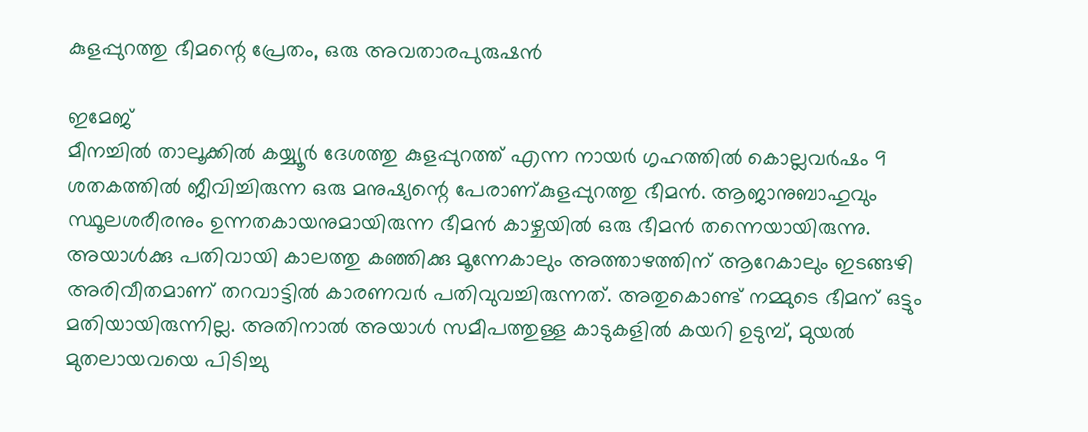കുളപ്പുറത്തു ഭീമന്റെ പ്രേതം, ഒരു അവതാരപുരു‌ഷൻ

ഇമേജ്
മീനച്ചിൽ താലൂക്കിൽ കയ്യ്യൂർ ദേശത്തു കുളപ്പുറത്ത് എന്ന നായർ ഗൃഹത്തിൽ കൊല്ലവർ‌ഷം 9 ശതകത്തിൽ ജീവിച്ചിരുന്ന ഒരു മനു‌ഷ്യന്റെ പേരാണ്കുളപ്പുറത്തു ഭീമൻ. ആജാനുബാഹുവും സ്ഥൂലശരീരനും ഉന്നതകായനുമായിരുന്ന ഭീമൻ കാഴ്ചയിൽ ഒരു ഭീമൻ തന്നെയായിരുന്നു. അയാൾക്കു പതിവായി കാലത്തു കഞ്ഞിക്കു മൂന്നേകാലും അത്താഴത്തിന് ആറേകാലും ഇടങ്ങഴി അരിവീതമാണ് തറവാട്ടിൽ കാരണവർ പതിവുവച്ചിരുന്നത്. അതുകൊണ്ട് നമ്മുടെ ഭീമന് ഒട്ടും മതിയായിരുന്നില്ല. അതിനാൽ അയാൾ സമീപത്തുള്ള കാടുകളിൽ കയറി ഉടുമ്പ്, മുയൽ മുതലായവയെ പിടിച്ചു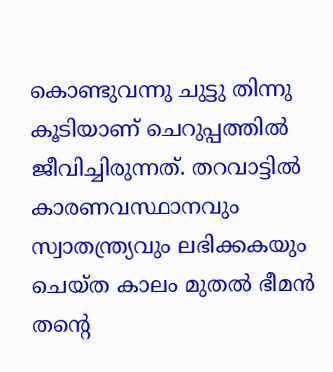കൊണ്ടുവന്നു ചുട്ടു തിന്നു കൂടിയാണ് ചെറുപ്പത്തിൽ ജീവിച്ചിരുന്നത്. തറവാട്ടിൽ കാരണവസ്ഥാനവും സ്വാതന്ത്ര്യവും ലഭിക്കകയും ചെയ്ത കാലം മുതൽ ഭീമൻ തന്റെ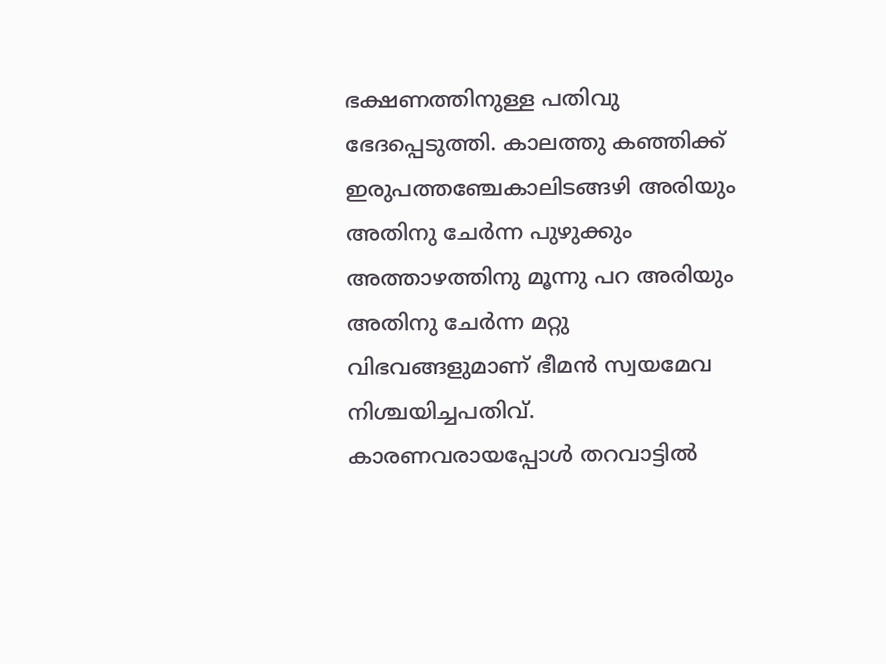ഭക്ഷണത്തിനുള്ള പതിവു ഭേദപ്പെടുത്തി. കാലത്തു കഞ്ഞിക്ക് ഇരുപത്തഞ്ചേകാലിടങ്ങഴി അരിയും അതിനു ചേർന്ന പുഴുക്കും അത്താഴത്തിനു മൂന്നു പറ അരിയും അതിനു ചേർന്ന മറ്റു വിഭവങ്ങളുമാണ് ഭീമൻ സ്വയമേവ നിശ്ചയിച്ചപതിവ്. കാരണവരായപ്പോൾ തറവാട്ടിൽ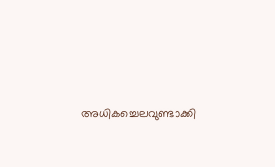അധികച്ചെലവുണ്ടാക്കി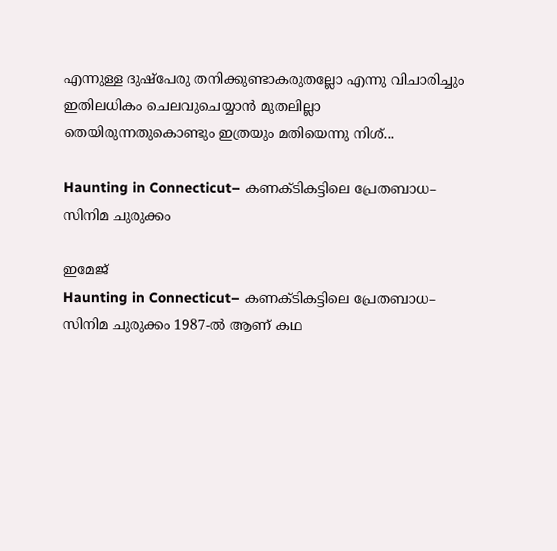എന്നുള്ള ദു‌ഷ്പേരു തനിക്കുണ്ടാകരുതല്ലോ എന്നു വിചാരിച്ചും ഇതിലധികം ചെലവുചെയ്യാൻ മുതലില്ലാ തെയിരുന്നതുകൊണ്ടും ഇത്രയും മതിയെന്നു നിശ്...

Haunting in Connecticut– കണക്ടികട്ടിലെ പ്രേതബാധ– സിനിമ ചുരുക്കം

ഇമേജ്
Haunting in Connecticut– കണക്ടികട്ടിലെ പ്രേതബാധ– സിനിമ ചുരുക്കം 1987-ൽ ആണ് കഥ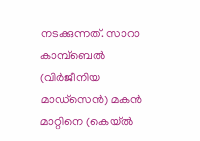നടക്കുന്നത്. സാറാ കാമ്പ്‌ബെൽ (വിർജീനിയ മാഡ്‌സെൻ) മകൻ മാറ്റിനെ (കെയ്‌ൽ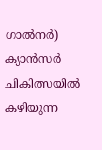ഗാൽനർ) ക്യാൻസർ ചികിത്സയിൽ കഴിയുന്ന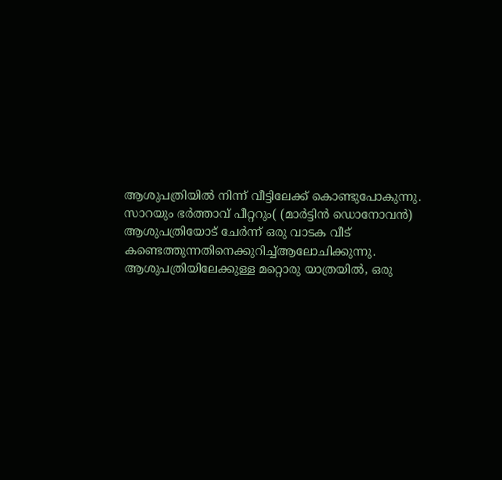ആശുപത്രിയിൽ നിന്ന് വീട്ടിലേക്ക് കൊണ്ടുപോകുന്നു. സാറയും ഭർത്താവ് പീറ്ററും( (മാർട്ടിൻ ഡൊനോവൻ) ആശുപത്രിയോട് ചേർന്ന് ഒരു വാടക വീട് കണ്ടെത്തുന്നതിനെക്കുറിച്ച്ആലോചിക്കുന്നു. ആശുപത്രിയിലേക്കുള്ള മറ്റൊരു യാത്രയിൽ, ഒരു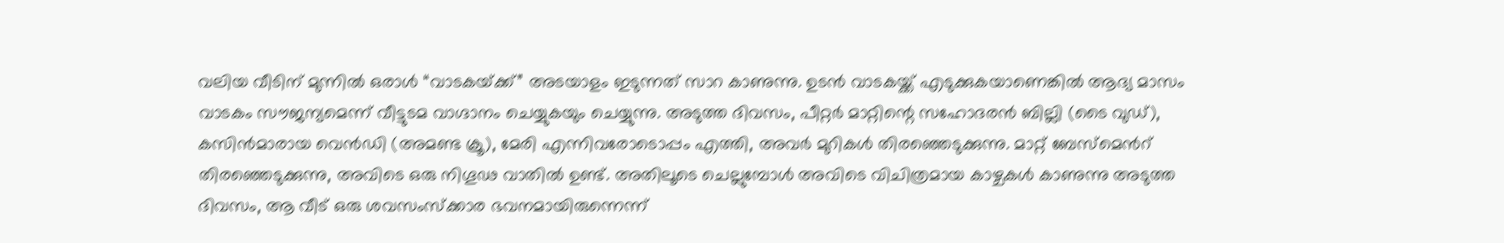വലിയ വീടിന് മുന്നിൽ ഒരാൾ “വാടകയ്‌ക്ക്” അടയാളം ഇടുന്നത് സാറ കാണുന്നു. ഉടൻ വാടകയ്ക്ക് എടുക്കുകയാണെങ്കിൽ ആദ്യ മാസം വാടകം സൗജന്യമെന്ന് വീട്ടുടമ വാഗ്ദാനം ചെയ്യുകയും ചെയ്യുന്നു. അടുത്ത ദിവസം, പീറ്റർ മാറ്റിന്റെ സഹോദരൻ ബില്ലി (ടൈ വുഡ്), കസിൻ‌മാരായ വെൻ‌ഡി (അമണ്ട ക്രൂ), മേരി എന്നിവരോടൊപ്പം എത്തി, അവർ മുറികൾ തിരഞ്ഞെടുക്കുന്നു. മാറ്റ് ബേസ്മെൻറ് തിരഞ്ഞെടുക്കുന്നു, അവിടെ ഒരു നിഗൂഢ വാതിൽ ഉണ്ട്. അതിലൂടെ ചെല്ലുമ്പോൾ അവിടെ വിചിത്രമായ കാഴ്ചകൾ കാണുന്നു അടുത്ത ദിവസം, ആ വീട് ഒരു ശവസംസ്ക്കാര ഭവനമായിരുന്നെന്ന്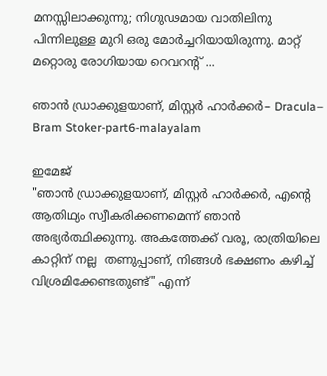മനസ്സിലാക്കുന്നു; നിഗുഢമായ വാതിലിനു പിന്നിലുള്ള മുറി ഒരു മോർച്ചറിയായിരുന്നു. മാറ്റ് മറ്റൊരു രോഗിയായ റെവറന്റ് ...

ഞാൻ ഡ്രാക്കുളയാണ്, മിസ്റ്റർ ഹാർക്കർ– Dracula– Bram Stoker-part6-malayalam

ഇമേജ്
"ഞാൻ ഡ്രാക്കുളയാണ്, മിസ്റ്റർ ഹാർക്കർ, എന്റെ ആതിഥ്യം സ്വീകരിക്കണമെന്ന് ഞാൻ അഭ്യർത്ഥിക്കുന്നു. അകത്തേക്ക് വരൂ, രാത്രിയിലെ കാറ്റിന് നല്ല  തണുപ്പാണ്, നിങ്ങൾ ഭക്ഷണം കഴിച്ച് വിശ്രമിക്കേണ്ടതുണ്ട്" എന്ന്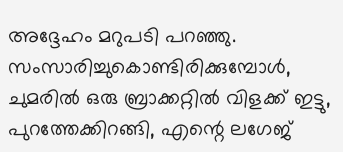അദ്ദേഹം മറുപടി പറഞ്ഞു. സംസാരിച്ചുകൊണ്ടിരിക്കുമ്പോൾ, ചുമരിൽ ഒരു ബ്രാക്കറ്റിൽ വിളക്ക് ഇട്ടു, പുറത്തേക്കിറങ്ങി, എന്റെ ലഗേജ്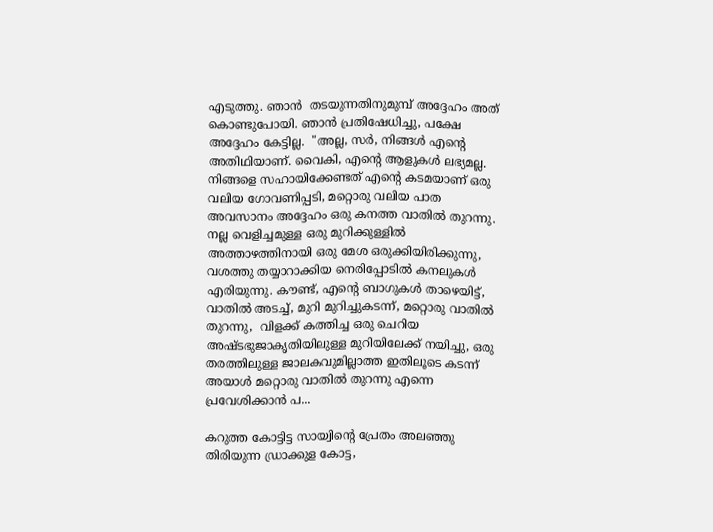എടുത്തു. ഞാൻ  തടയുന്നതിനുമുമ്പ് അദ്ദേഹം അത് കൊണ്ടുപോയി. ഞാൻ പ്രതിഷേധിച്ചു, പക്ഷേ അദ്ദേഹം കേട്ടില്ല.  "അല്ല, സർ, നിങ്ങൾ എന്റെ അതിഥിയാണ്. വൈകി, എന്റെ ആളുകൾ ലഭ്യമല്ല. നിങ്ങളെ സഹായിക്കേണ്ടത് എന്റെ കടമയാണ് ഒരു വലിയ ഗോവണിപ്പടി, മറ്റൊരു വലിയ പാത അവസാനം അദ്ദേഹം ഒരു കനത്ത വാതിൽ തുറന്നു. നല്ല വെളിച്ചമുള്ള ഒരു മുറിക്കുള്ളിൽ അത്താഴത്തിനായി ഒരു മേശ ഒരുക്കിയിരിക്കുന്നു, വശത്തു തയ്യാറാക്കിയ നെരിപ്പോടിൽ കനലുകൾ എരിയുന്നു. കൗണ്ട്, എന്റെ ബാഗുകൾ താഴെയിട്ട്, വാതിൽ അടച്ച്, മുറി മുറിച്ചുകടന്ന്, മറ്റൊരു വാതിൽ തുറന്നു,  വിളക്ക് കത്തിച്ച ഒരു ചെറിയ അഷ്ടഭുജാകൃതിയിലുള്ള മുറിയിലേക്ക് നയിച്ചു, ഒരു തരത്തിലുള്ള ജാലകവുമില്ലാത്ത ഇതിലൂടെ കടന്ന് അയാൾ മറ്റൊരു വാതിൽ തുറന്നു എന്നെ പ്രവേശിക്കാൻ പ...

കറുത്ത കോട്ടിട്ട സായ്വിന്റെ പ്രേതം അലഞ്ഞു തിരിയുന്ന ഡ്രാക്കുള കോട്ട,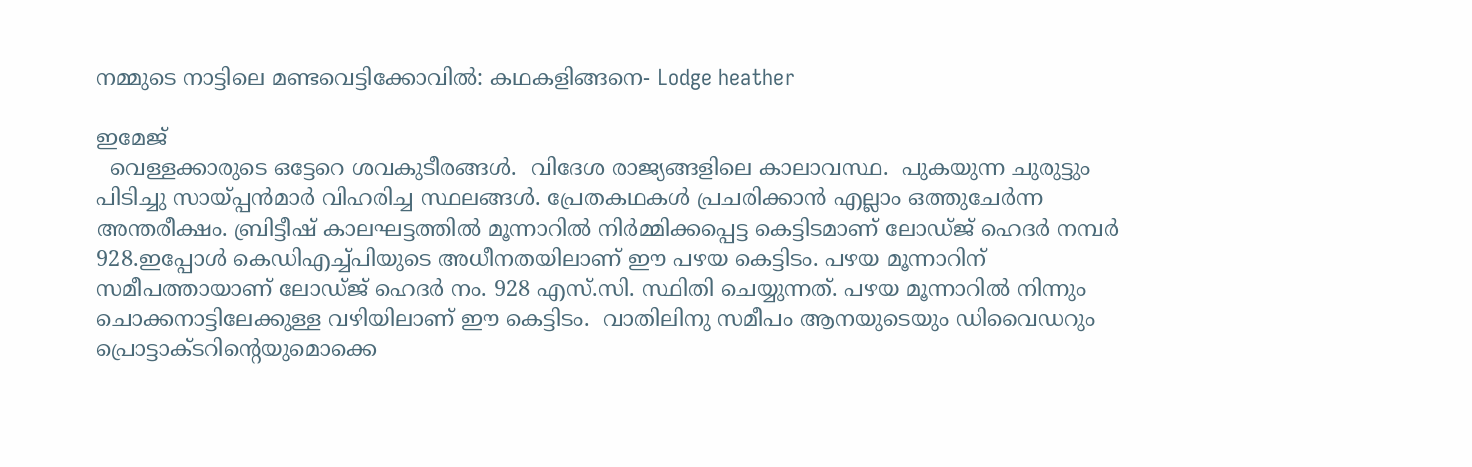നമ്മുടെ നാട്ടിലെ മണ്ടവെട്ടിക്കോവിൽ: കഥകളിങ്ങനെ- Lodge heather

ഇമേജ്
  വെള്ളക്കാരുടെ ഒട്ടേറെ ശവകുടീരങ്ങൾ.  വിദേശ രാജ്യങ്ങളിലെ കാലാവസ്ഥ.  പുകയുന്ന ചുരുട്ടും പിടിച്ചു സായ്പ്പൻമാർ വിഹരിച്ച സ്ഥലങ്ങൾ. പ്രേതകഥകൾ‌ പ്രചരിക്കാന്‍ എല്ലാം ഒത്തുചേർന്ന അന്തരീക്ഷം. ബ്രിട്ടീഷ് കാലഘട്ടത്തിൽ മൂന്നാറിൽ നിർമ്മിക്കപ്പെട്ട കെട്ടിടമാണ് ലോഡ്ജ് ഹെദർ നമ്പർ 928.ഇപ്പോൾ കെഡിഎച്ച്പിയുടെ അധീനതയിലാണ് ഈ പഴയ കെട്ടിടം. പഴയ മൂന്നാറിന് സമീപത്തായാണ് ലോഡ്ജ് ഹെദര്‍ നം. 928 എസ്.സി. സ്ഥിതി ചെയ്യുന്നത്. പഴയ മൂന്നാറില്‍ നിന്നും ചൊക്കനാട്ടിലേക്കുള്ള വഴിയിലാണ് ഈ കെട്ടിടം.  വാതിലിനു സമീപം ആനയുടെയും ഡിവൈഡറും പ്രൊട്ടാക്ടറിന്റെയുമൊക്കെ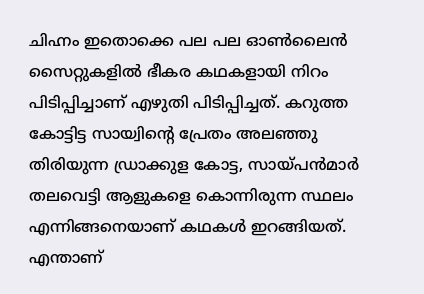ചിഹ്നം ഇതൊക്കെ പല പല ഓൺലൈൻ സൈറ്റുകളിൽ ഭീകര കഥകളായി നിറം പിടിപ്പിച്ചാണ് എഴുതി പിടിപ്പിച്ചത്. കറുത്ത കോട്ടിട്ട സായ്വിന്റെ പ്രേതം അലഞ്ഞു തിരിയുന്ന ഡ്രാക്കുള കോട്ട, സായ്പൻമാർ തലവെട്ടി ആളുകളെ കൊന്നിരുന്ന സ്ഥലം എന്നിങ്ങനെയാണ് കഥകൾ ഇറങ്ങിയത്. എന്താണ്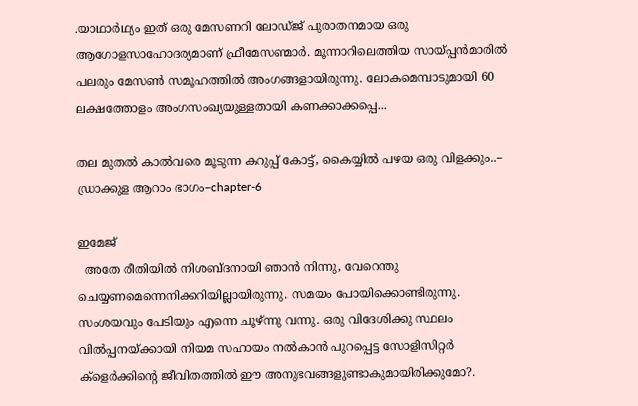.യാഥാര്‍ഥ്യം ഇത് ഒരു മേസണറി ലോഡ്ജ് പുരാതനമായ ഒരു ആഗോളസാഹോദര്യമാണ് ഫ്രീമേസണ്മാർ. മൂന്നാറിലെത്തിയ സായ്പ്പൻമാരിൽ പലരും മേസൺ സമൂഹത്തിൽ അംഗങ്ങളായിരുന്നു. ലോകമെമ്പാടുമായി 60 ലക്ഷത്തോളം അംഗസംഖ്യയുള്ളതായി കണക്കാക്കപ്പെ...

തല മുതൽ കാൽവരെ മൂടുന്ന കറുപ്പ് കോട്ട്, കൈയ്യിൽ പഴയ ഒരു വിളക്കും..– ഡ്രാക്കുള ആറാം ഭാഗം–chapter-6

ഇമേജ്
  അതേ രീതിയിൽ നിശബ്ദനായി ഞാൻ നിന്നു, വേറെന്തു ചെയ്യണമെന്നെനിക്കറിയില്ലായിരുന്നു. സമയം പോയിക്കൊണ്ടിരുന്നു. സംശയവും പേടിയും എന്നെ ചൂഴ്ന്നു വന്നു. ഒരു വിദേശിക്കു സ്ഥലം വിൽപ്പനയ്ക്കായി നിയമ സഹായം നൽകാൻ പുറപ്പെട്ട സോളിസിറ്റർ ക്ളെർക്കിന്റെ ജീവിതത്തിൽ ഈ അനുഭവങ്ങളുണ്ടാകുമായിരിക്കുമോ?.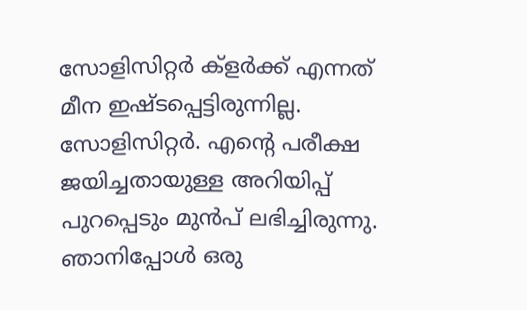സോളിസിറ്റർ ക്ളർക്ക് എന്നത് മീന ഇഷ്ടപ്പെട്ടിരുന്നില്ല. സോളിസിറ്റർ. എന്റെ പരീക്ഷ ജയിച്ചതായുള്ള അറിയിപ്പ് പുറപ്പെടും മുൻപ് ലഭിച്ചിരുന്നു. ഞാനിപ്പോൾ ഒരു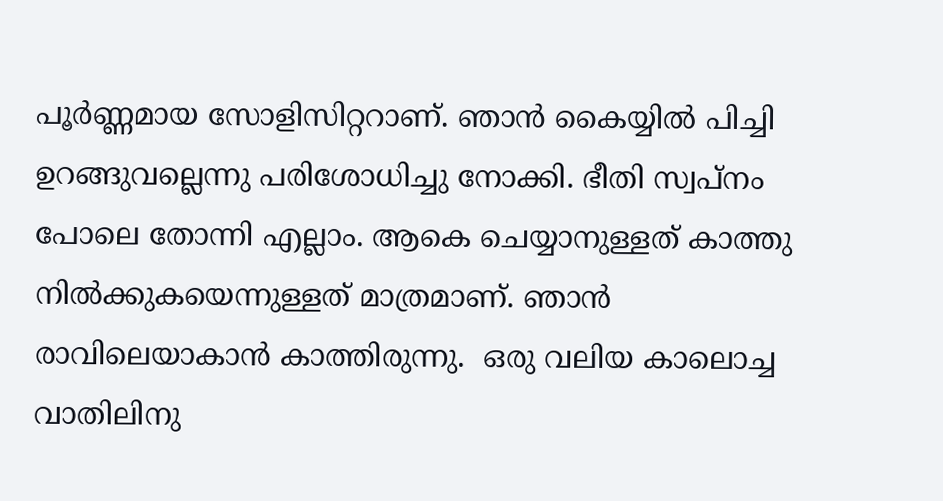പൂർണ്ണമായ സോളിസിറ്ററാണ്. ഞാൻ കൈയ്യിൽ പിച്ചി ഉറങ്ങുവല്ലെന്നു പരിശോധിച്ചു നോക്കി. ഭീതി സ്വപ്നം പോലെ തോന്നി എല്ലാം. ആകെ ചെയ്യാനുള്ളത് കാത്തു നിൽക്കുകയെന്നുള്ളത് മാത്രമാണ്. ഞാൻ രാവിലെയാകാൻ കാത്തിരുന്നു.  ഒരു വലിയ കാലൊച്ച വാതിലിനു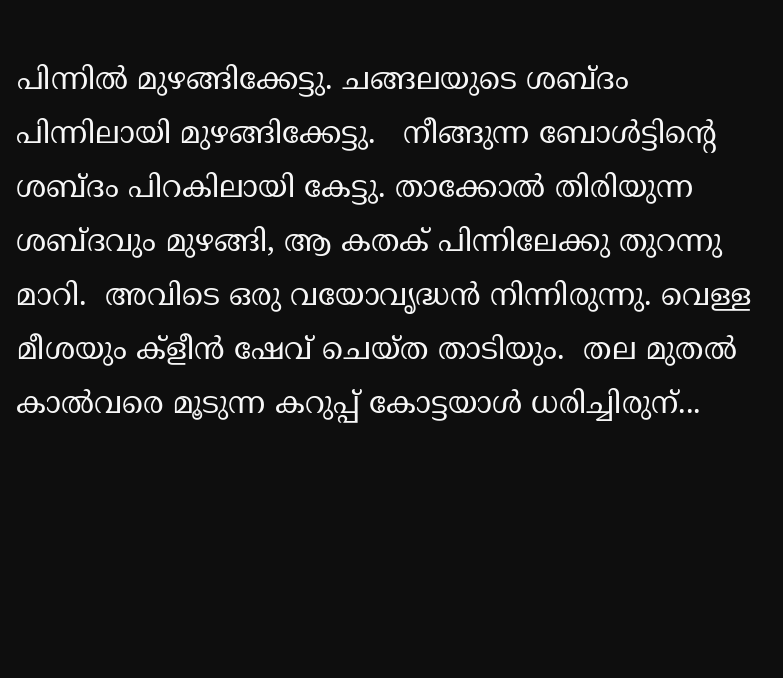പിന്നിൽ മുഴങ്ങിക്കേട്ടു. ചങ്ങലയുടെ ശബ്ദം പിന്നിലായി മുഴങ്ങിക്കേട്ടു.   നീങ്ങുന്ന ബോൾട്ടിന്റെ ശബ്ദം പിറകിലായി കേട്ടു. താക്കോൽ തിരിയുന്ന ശബ്ദവും മുഴങ്ങി, ആ കതക് പിന്നിലേക്കു തുറന്നു മാറി.  അവിടെ ഒരു വയോവൃദ്ധൻ നിന്നിരുന്നു. വെള്ള മീശയും ക്ളീൻ ഷേവ് ചെയ്ത താടിയും.  തല മുതൽ കാൽവരെ മൂടുന്ന കറുപ്പ് കോട്ടയാൾ ധരിച്ചിരുന്...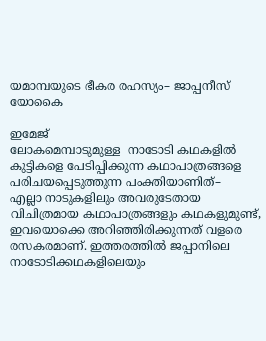യമാമ്പയുടെ ഭീകര രഹസ്യം– ജാപ്പനീസ് യോകൈ

ഇമേജ്
ലോകമെമ്പാടുമുള്ള  നാടോടി കഥകളിൽ കുട്ടികളെ പേടിപ്പിക്കുന്ന കഥാപാത്രങ്ങളെ പരിചയപ്പെടുത്തുന്ന പംക്തിയാണിത്–                         എല്ലാ നാടുകളിലും അവരുടേതായ വിചിത്രമായ കഥാപാത്രങ്ങളും കഥകളുമുണ്ട്, ഇവയൊക്കെ അറിഞ്ഞിരിക്കുന്നത് വളരെ രസകരമാണ്. ഇത്തരത്തിൽ ജപ്പാനിലെ നാടോടിക്കഥകളിലെയും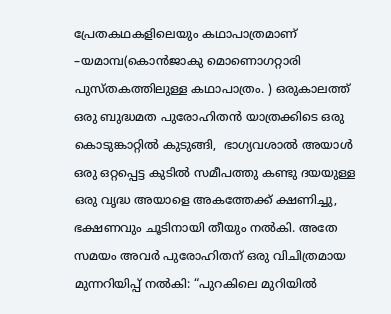പ്രേതകഥകളിലെയും കഥാപാത്രമാണ് –യമാമ്പ(കൊൻജാകു മൊണൊഗറ്റാരി പുസ്തകത്തിലുള്ള കഥാപാത്രം. ) ഒരുകാലത്ത് ഒരു ബുദ്ധമത പുരോഹിതന്‍ യാത്രക്കിടെ ഒരു കൊടുങ്കാറ്റിൽ കുടുങ്ങി,  ഭാഗ്യവശാൽ അയാൾ ഒരു ഒറ്റപ്പെട്ട കുടിൽ സമീപത്തു കണ്ടു ദയയുള്ള ഒരു വൃദ്ധ അയാളെ അകത്തേക്ക് ക്ഷണിച്ചു, ഭക്ഷണവും ചൂടിനായി തീയും നൽകി. അതേ സമയം അവർ പുരോഹിതന് ഒരു വിചിത്രമായ മുന്നറിയിപ്പ് നൽകി: “പുറകിലെ മുറിയിൽ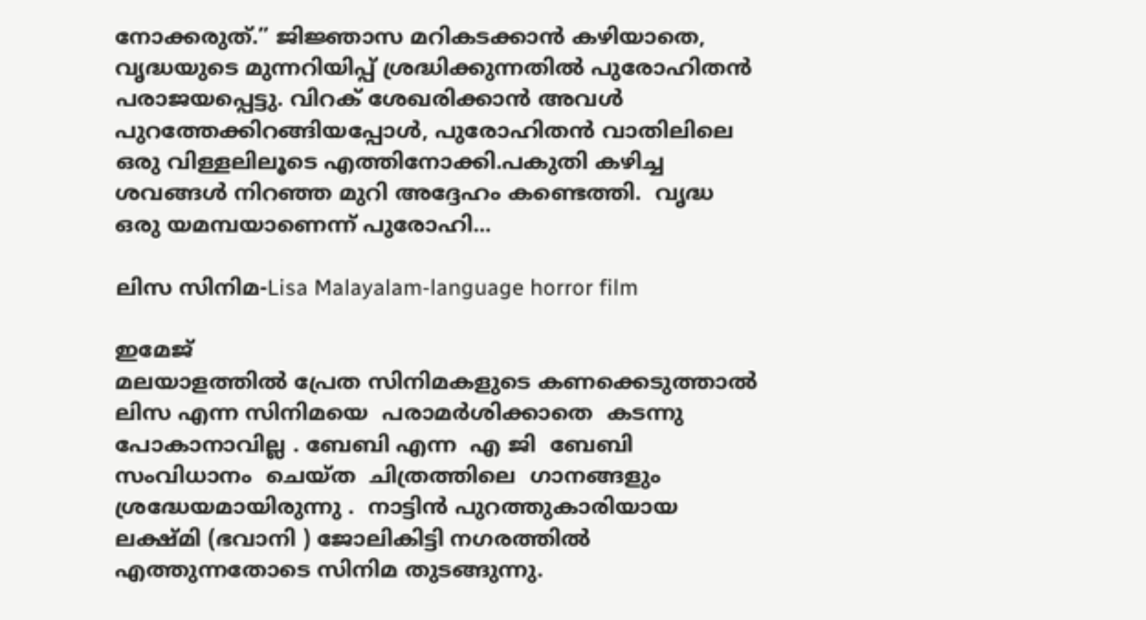നോക്കരുത്.” ജിജ്ഞാസ മറികടക്കാൻ കഴിയാതെ, വൃദ്ധയുടെ മുന്നറിയിപ്പ് ശ്രദ്ധിക്കുന്നതിൽ പുരോഹിതൻ പരാജയപ്പെട്ടു. വിറക് ശേഖരിക്കാൻ അവൾ പുറത്തേക്കിറങ്ങിയപ്പോൾ, പുരോഹിതൻ വാതിലിലെ ഒരു വിള്ളലിലൂടെ എത്തിനോക്കി.പകുതി കഴിച്ച ശവങ്ങൾ നിറഞ്ഞ മുറി അദ്ദേഹം കണ്ടെത്തി.  വൃദ്ധ ഒരു യമമ്പയാണെന്ന് പുരോഹി...

ലിസ സിനിമ-Lisa Malayalam-language horror film

ഇമേജ്
മലയാളത്തിൽ പ്രേത സിനിമകളുടെ കണക്കെടുത്താൽ ലിസ എന്ന സിനിമയെ  പരാമർശിക്കാതെ  കടന്നു പോകാനാവില്ല . ബേബി എന്ന  എ ജി  ബേബി സംവിധാനം  ചെയ്ത  ചിത്രത്തിലെ  ഗാനങ്ങളും  ശ്രദ്ധേയമായിരുന്നു .  നാട്ടിൻ പുറത്തുകാരിയായ ലക്ഷ്മി (ഭവാനി ) ജോലികിട്ടി നഗരത്തിൽ എത്തുന്നതോടെ സിനിമ തുടങ്ങുന്നു.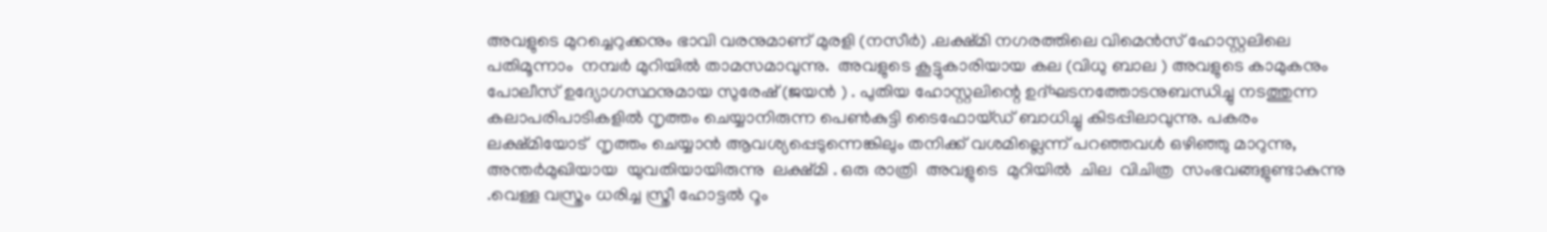അവളുടെ മുറച്ചെറുക്കനും ഭാവി വരനുമാണ് മുരളി (നസീർ) .ലക്ഷ്മി നഗരത്തിലെ വിമെൻസ് ഹോസ്റ്റലിലെ പതിമൂന്നാം  നമ്പർ മുറിയിൽ താമസമാവുന്നു.  അവളുടെ കൂട്ടുകാരിയായ കല (വിധു ബാല ) അവളുടെ കാമുകനും പോലീസ് ഉദ്യോഗസ്ഥനുമായ സുരേഷ് (ജയൻ ) . പുതിയ ഹോസ്റ്റലിന്റെ ഉദ്ഘടനത്തോടനുബന്ധിച്ചു നടത്തുന്ന കലാപരിപാടികളിൽ നൃത്തം ചെയ്യാനിരുന്ന പെൺകുട്ടി ടൈഫോയ്ഡ് ബാധിച്ചു കിടപ്പിലാവുന്നു. പകരം ലക്ഷ്മിയോട്  നൃത്തം ചെയ്യാൻ ആവശ്യപ്പെടുന്നെങ്കിലും തനിക്ക് വശമില്ലെന്ന് പറഞ്ഞവൾ ഒഴിഞ്ഞു മാറുന്നു, അന്തർമുഖിയായ  യുവതിയായിരുന്നു  ലക്ഷ്മി . ഒരു രാത്രി  അവളുടെ  മുറിയിൽ  ചില  വിചിത്ര  സംഭവങ്ങളുണ്ടാകുന്നു .വെള്ള വസ്ത്രം ധരിച്ച സ്ത്രീ ഹോട്ടൽ റൂം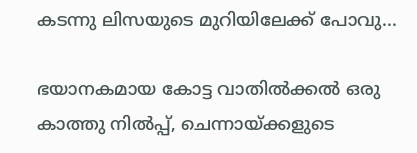കടന്നു ലിസയുടെ മുറിയിലേക്ക് പോവു...

ഭയാനകമായ കോട്ട വാതില്‍ക്കൽ ഒരു കാത്തു നിൽപ്പ്, ചെന്നായ്ക്കളുടെ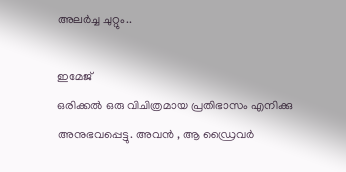അലർച്ച ചുറ്റും..

ഇമേജ്
ഒരിക്കൽ ഒരു വിചിത്രമായ പ്രതിഭാസം എനിക്കു അനുഭവപ്പെട്ടു. അവൻ , ആ ഡ്രൈവർ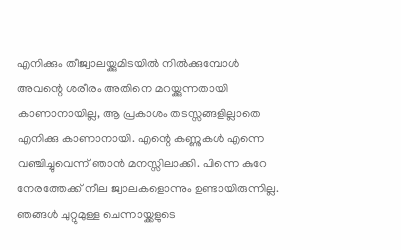എനിക്കും തീജ്വാലയ്ക്കുമിടയിൽ നിൽക്കുമ്പോൾ അവന്റെ ശരീരം അതിനെ മറയ്ക്കുന്നതായി കാണാനായില്ല, ആ പ്രകാശം തടസ്സങ്ങളില്ലാതെ എനിക്കു കാണാനായി. എന്റെ കണ്ണുകൾ എന്നെ വഞ്ചിച്ചുവെന്ന് ഞാൻ മനസ്സിലാക്കി. പിന്നെ കുറേ നേരത്തേക്ക് നീല ജ്വാലകളൊന്നും ഉണ്ടായിരുന്നില്ല.   ഞങ്ങൾ ചുറ്റുമുള്ള ചെന്നായ്ക്കളുടെ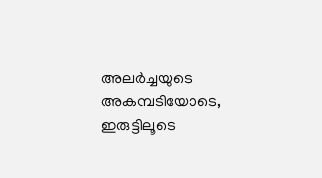അലർച്ചയുടെ അകമ്പടിയോടെ, ഇരുട്ടിലൂടെ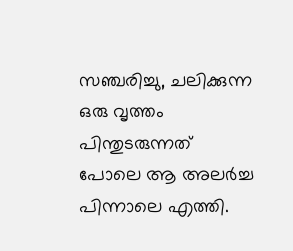സഞ്ചരിച്ചു, ചലിക്കുന്ന ഒരു വൃത്തം പിന്തുടരുന്നത് പോലെ ആ അലർച്ച പിന്നാലെ എത്തി.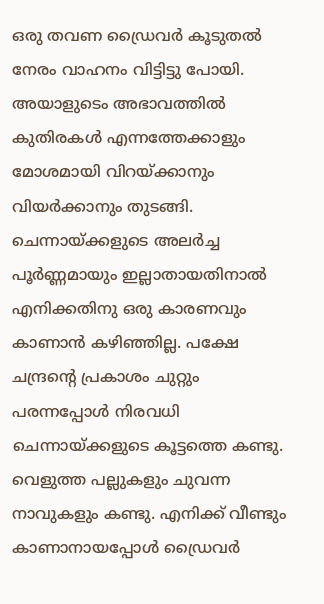ഒരു തവണ ഡ്രൈവർ കൂടുതൽ നേരം വാഹനം വിട്ടിട്ടു പോയി. അയാളുടെം അഭാവത്തിൽ കുതിരകൾ എന്നത്തേക്കാളും മോശമായി വിറയ്ക്കാനും വിയർക്കാനും തുടങ്ങി. ചെന്നായ്ക്കളുടെ അലർച്ച പൂർണ്ണമായും ഇല്ലാതായതിനാൽ എനിക്കതിനു ഒരു കാരണവും കാണാൻ കഴിഞ്ഞില്ല. പക്ഷേ ചന്ദ്രന്റെ പ്രകാശം ചുറ്റും പരന്നപ്പോൾ നിരവധി ചെന്നായ്ക്കളുടെ കൂട്ടത്തെ കണ്ടു.  വെളുത്ത പല്ലുകളും ചുവന്ന നാവുകളും കണ്ടു. എനിക്ക് വീണ്ടും കാണാനായപ്പോൾ ഡ്രൈവർ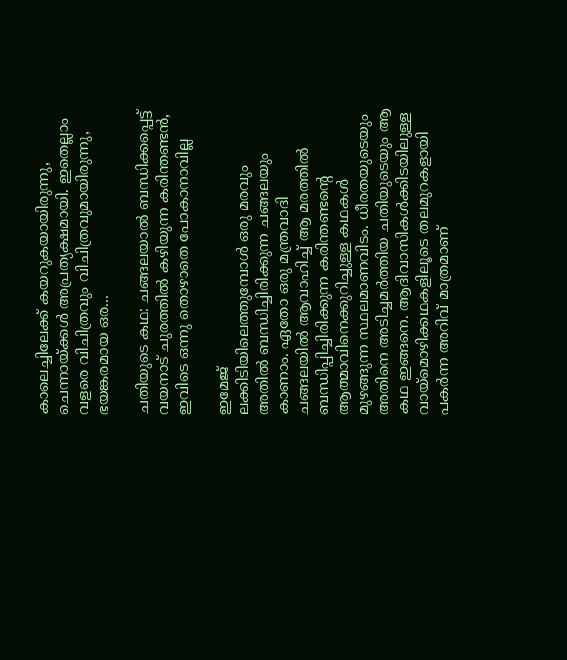കാലെച്ചിലേക്ക് കയറുകയായിരുന്നു, ചെന്നായ്ക്കൾ അപ്രത്യക്ഷമായി. ഇതെല്ലാം വളരെ വിചിത്രവും വിചിത്രവുമായിരുന്നു, ഭയങ്കരമായ ഒര...

ചതിയുടെ കഥ: ചങ്ങലയാൽ ബന്ധിക്കപ്പെട്ട് വയനാട് ചുരത്തിൽ കഴിയുന്ന കരിന്തണ്ടൻ, ഇവിടെ ഒന്നു തൊഴാതെ പോകാനാവില്ല

ഇമേജ്
ലക്കിടിയിലെത്തുമ്പോള്‍ ഒരു മരവും അതിൽ ബന്ധിച്ചിരിക്കുന്ന ചങ്ങലയും കാണാം. ഏതോ ഒരു മന്ത്രവാദി ചങ്ങലയില്‍ ആവാഹിച്ച് ആ മരത്തില്‍ ബന്ധിപ്പിച്ചിരിക്കുന്ന കരിന്തണ്ടന്റെ ആത്മാവിനെക്കുറിച്ചുള്ള കഥകൾ മുഴങ്ങുന്ന സ്ഥലമാണവിടം. ധീരതയുടെയും അതിനെ അടിച്ചമർത്തിയ ചതിയുടെയും ആ കഥ ഇങ്ങനെ. ആദിവാസികൾക്കിടയിലുള്ള വായ്മൊഴിക്കഥകളിലൂടെ തലമുറകളായി പകർന്ന അറിവ് മാത്രമാണ്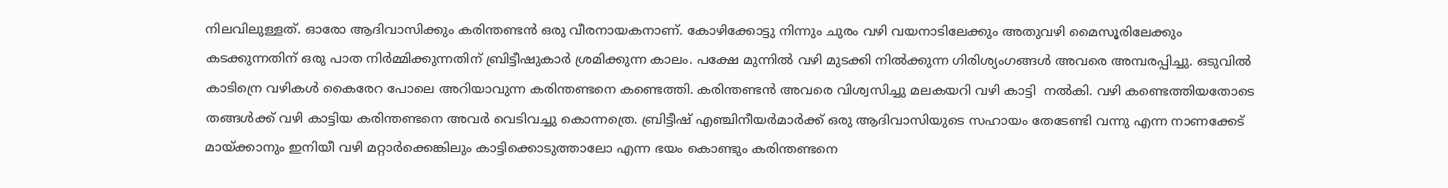നിലവിലുള്ളത്. ഓരോ ആദിവാസിക്കും കരിന്തണ്ടൻ ഒരു വീരനായകനാണ്. കോഴിക്കോട്ടു നിന്നും ചുരം വഴി വയനാടിലേക്കും അതുവഴി മൈസൂരിലേക്കും കടക്കുന്നതിന് ഒരു പാത നിർമ്മിക്കുന്നതിന് ബ്രിട്ടീഷുകാർ ശ്രമിക്കുന്ന കാലം. പക്ഷേ മുന്നിൽ വഴി മുടക്കി നിൽക്കുന്ന ഗിരിശ്യംഗങ്ങൾ അവരെ അമ്പരപ്പിച്ചു. ഒടുവിൽ കാടിന്രെ വഴികൾ കൈരേറ പോലെ അറിയാവുന്ന കരിന്തണ്ടനെ കണ്ടെത്തി. കരിന്തണ്ടൻ അവരെ വിശ്വസിച്ചു മലകയറി വഴി കാട്ടി  നൽകി. വഴി കണ്ടെത്തിയതോടെ തങ്ങൾക്ക് വഴി കാട്ടിയ കരിന്തണ്ടനെ അവർ വെടിവച്ചു കൊന്നത്രെ. ബ്രിട്ടീഷ് എഞ്ചിനീയർമാർക്ക് ഒരു ആദിവാസിയുടെ സഹായം തേടേണ്ടി വന്നു എന്ന നാണക്കേട് മായ്ക്കാനും ഇനിയീ വഴി മറ്റാർക്കെങ്കിലും കാട്ടിക്കൊടുത്താലോ എന്ന ഭയം കൊണ്ടും കരിന്തണ്ടനെ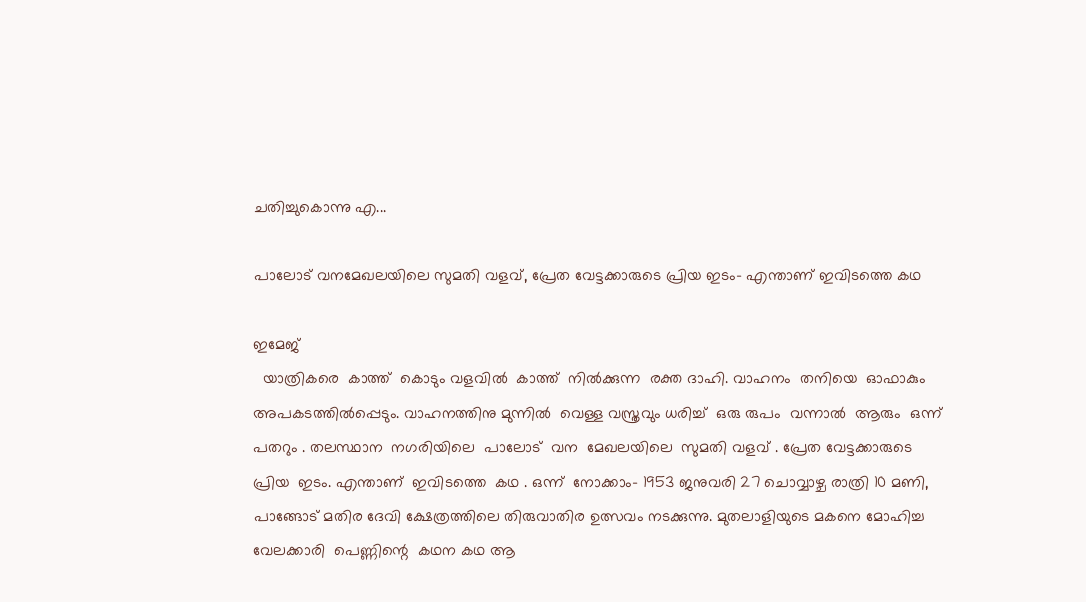ചതിച്ചുകൊന്നു എ...

പാലോട് വനമേഖലയിലെ സുമതി വളവ്, പ്രേത വേട്ടക്കാരുടെ പ്രിയ ഇടം- എന്താണ് ഇവിടത്തെ കഥ

ഇമേജ്
  യാത്രികരെ  കാത്ത്  കൊടും വളവിൽ  കാത്ത്  നിൽക്കുന്ന  രക്ത ദാഹി. വാഹനം  തനിയെ  ഓഫാകും  അപകടത്തിൽപ്പെടും. വാഹനത്തിനു മുന്നിൽ  വെള്ള വസ്ത്രവും ധരിച്ച്  ഒരു രുപം  വന്നാൽ  ആരും  ഒന്ന്  പതറും . തലസ്ഥാന  നഗരിയിലെ  പാലോട്  വന  മേഖലയിലെ  സുമതി വളവ് . പ്രേത വേട്ടക്കാരുടെ  പ്രിയ  ഇടം. എന്താണ്  ഇവിടത്തെ  കഥ . ഒന്ന്  നോക്കാം- 1953 ജനുവരി 27 ചൊവ്വാഴ്ച രാത്രി 10 മണി, പാങ്ങോട് മതിര ദേവി ക്ഷേത്രത്തിലെ തിരുവാതിര ഉത്സവം നടക്കുന്നു. മുതലാളിയുടെ മകനെ മോഹിച്ച വേലക്കാരി  പെണ്ണിന്റെ  കഥന കഥ ആ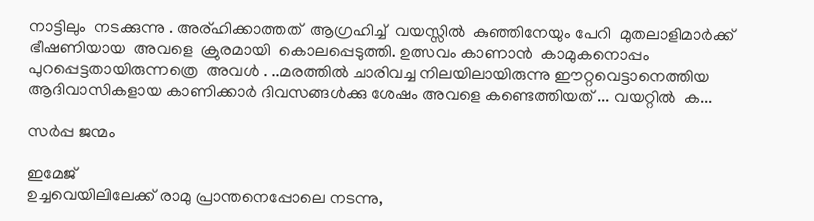നാട്ടിലും  നടക്കുന്നു . അര്ഹിക്കാത്തത്  ആഗ്രഹിച്ച്  വയസ്സിൽ  കുഞ്ഞിനേയും പേറി  മുതലാളിമാർക്ക്  ഭീഷണിയായ  അവളെ  ക്രുരമായി  കൊലപ്പെടുത്തി. ഉത്സവം കാണാൻ  കാമുകനൊപ്പം  പുറപ്പെട്ടതായിരുന്നത്രെ  അവൾ . ..മരത്തില്‍ ചാരിവച്ച നിലയിലായിരുന്നു ഈറ്റവെട്ടാനെത്തിയ ആദിവാസികളായ കാണിക്കാര്‍ ദിവസങ്ങള്‍ക്കു ശേഷം അവളെ കണ്ടെത്തിയത് ... വയറ്റിൽ  ക...

സർപ്പ ജന്മം

ഇമേജ്
ഉച്ചവെയിലിലേക്ക് രാമു പ്രാന്തനെപ്പോലെ നടന്നു,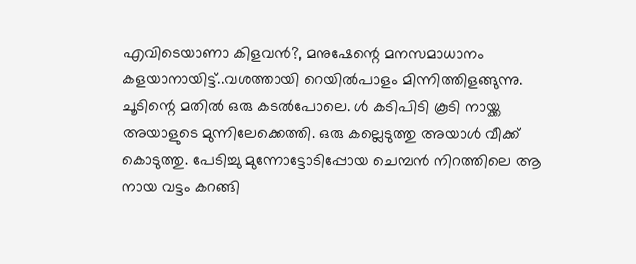എവിടെയാണാ കിളവൻ?, മനുഷേന്റെ മനസമാധാനം കളയാനായിട്ട്..വശത്തായി റെയിൽപാളം മിന്നിത്തിളങ്ങുന്നു. ചൂടിന്റെ മതിൽ ഒരു കടൽപോലെ. ൾ കടിപിടി കൂടി നായ്ക്ക അയാളുടെ മുന്നിലേക്കെത്തി. ഒരു കല്ലെടുത്തു അയാൾ വീക്ക് കൊടുത്തു. പേടിച്ചു മുന്നോട്ടോടിപ്പോയ ചെമ്പൻ നിറത്തിലെ ആ നായ വട്ടം കറങ്ങി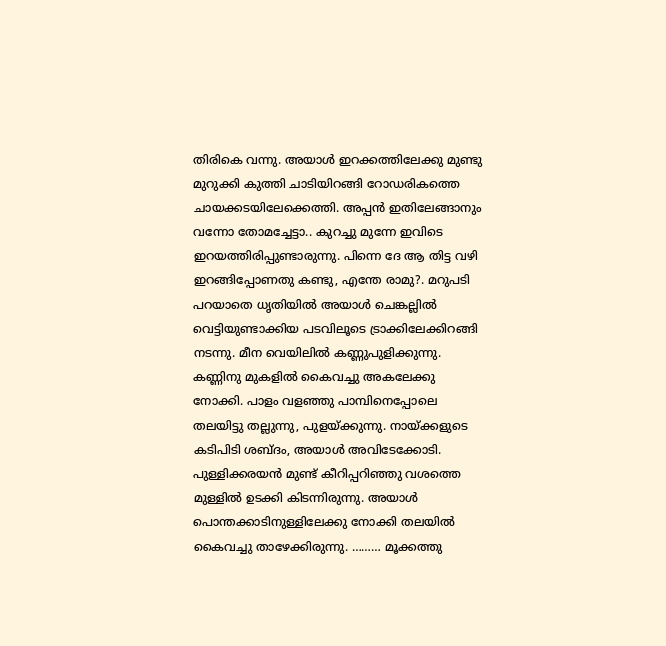തിരികെ വന്നു. അയാൾ ഇറക്കത്തിലേക്കു മുണ്ടു മുറുക്കി കുത്തി ചാടിയിറങ്ങി റോഡരികത്തെ ചായക്കടയിലേക്കെത്തി. അപ്പൻ ഇതിലേങ്ങാനും വന്നോ തോമച്ചേട്ടാ.. കുറച്ചു മുന്നേ ഇവിടെ ഇറയത്തിരിപ്പുണ്ടാരുന്നു. പിന്നെ ദേ ‌‌‌‌‌‌‌‌ആ തിട്ട വഴി ഇറങ്ങിപ്പോണതു കണ്ടു, എന്തേ രാമു?. മറുപടി പറയാതെ ധൃതിയിൽ അയാൾ ചെങ്കല്ലിൽ വെട്ടിയുണ്ടാക്കിയ പടവിലൂടെ ട്രാക്കിലേക്കിറങ്ങി നടന്നു. മീന വെയിലിൽ കണ്ണുപുളിക്കുന്നു. കണ്ണിനു മുകളിൽ കൈവച്ചു അകലേക്കു നോക്കി. പാളം വളഞ്ഞു പാമ്പിനെപ്പോലെ തലയിട്ടു തല്ലുന്നു, പുളയ്ക്കുന്നു. നായ്ക്കളുടെ കടിപിടി ശബ്ദം, അയാൾ അവിടേക്കോടി. പുള്ളിക്കരയൻ മുണ്ട് കീറിപ്പറിഞ്ഞു വശത്തെ മുള്ളിൽ ഉടക്കി കിടന്നിരുന്നു. അയാൾ പൊന്തക്കാടിനുള്ളിലേക്കു നോക്കി തലയിൽ കൈവച്ചു താഴേക്കിരുന്നു. ……… മൂക്കത്തു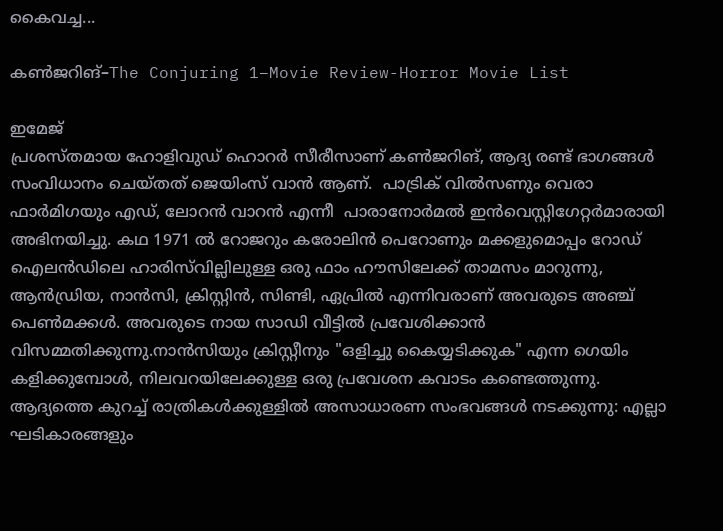കൈവച്ച...

കൺജറിങ്–The Conjuring 1–Movie Review-Horror Movie List

ഇമേജ്
പ്രശസ്തമായ ഹോളിവുഡ് ഹൊറർ സീരീസാണ് കൺജറിങ്, ആദ്യ രണ്ട് ഭാഗങ്ങൾ സംവിധാനം ചെയ്തത് ജെയിംസ് വാൻ ആണ്.  പാട്രിക് വിൽ‌സണും വെരാ ഫാർ‌മിഗയും എഡ്, ലോറൻ‌ വാറൻ‌ എന്നീ  പാരാനോർമൽ ഇൻവെസ്റ്റിഗേറ്റർ‌മാരായി അഭിനയിച്ചു. കഥ 1971 ൽ റോജറും കരോലിൻ പെറോണും മക്കളുമൊപ്പം റോഡ് ഐലൻഡിലെ ഹാരിസ്‌വില്ലിലുള്ള ഒരു ഫാം ഹൗസിലേക്ക് താമസം മാറുന്നു,  ആൻഡ്രിയ, നാൻസി, ക്രിസ്റ്റിൻ, സിണ്ടി, ഏപ്രിൽ എന്നിവരാണ് അവരുടെ അഞ്ച് പെൺമക്കള്‍. അവരുടെ നായ സാഡി വീട്ടിൽ പ്രവേശിക്കാൻ വിസമ്മതിക്കുന്നു.നാൻസിയും ക്രിസ്റ്റീനും "ഒളിച്ചു കൈയ്യടിക്കുക" എന്ന ഗെയിം കളിക്കുമ്പോൾ, നിലവറയിലേക്കുള്ള ഒരു പ്രവേശന കവാടം കണ്ടെത്തുന്നു. ആദ്യത്തെ കുറച്ച് രാത്രികൾക്കുള്ളിൽ അസാധാരണ സംഭവങ്ങൾ നടക്കുന്നു: എല്ലാ ഘടികാരങ്ങളും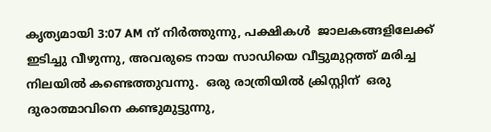കൃത്യമായി 3:07 AM ന് നിർത്തുന്നു, പക്ഷികൾ  ജാലകങ്ങളിലേക്ക് ഇടിച്ചു വീഴുന്നു, അവരുടെ നായ സാഡിയെ വീട്ടുമുറ്റത്ത് മരിച്ച നിലയിൽ കണ്ടെത്തുവന്നു.  ഒരു രാത്രിയിൽ ക്രിസ്റ്റിന്‌  ഒരു ദുരാത്മാവിനെ കണ്ടുമുട്ടുന്നു,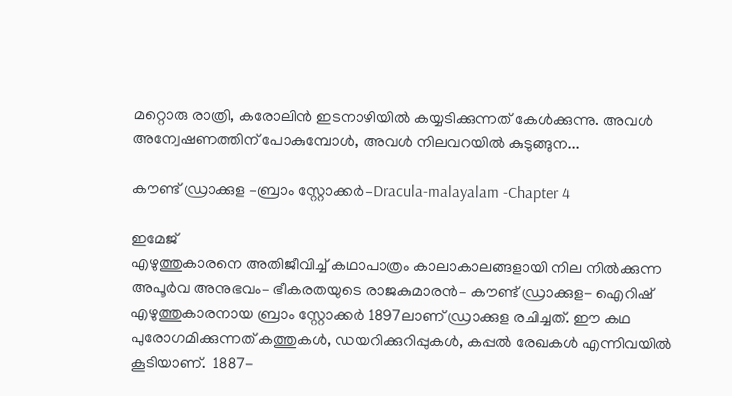മറ്റൊരു രാത്രി, കരോലിൻ ഇടനാഴിയിൽ കയ്യടിക്കുന്നത് കേൾക്കുന്നു. അവൾ അന്വേഷണത്തിന് പോകുമ്പോൾ, അവൾ നിലവറയിൽ കുടുങ്ങുന...

കൗണ്ട് ഡ്രാക്കുള –ബ്രാം സ്റ്റോക്കർ–Dracula-malayalam -Chapter 4

ഇമേജ്
എഴുത്തുകാരനെ അതിജീവിച്ച് കഥാപാത്രം കാലാകാലങ്ങളായി നില നിൽക്കുന്ന അപൂർവ അനുഭവം– ഭീകരതയുടെ രാജകുമാരൻ– കൗണ്ട് ഡ്രാക്കുള- ഐറിഷ് എഴുത്തുകാരനായ ബ്രാം സ്റ്റോക്കർ 1897ലാണ് ഡ്രാക്കുള രചിച്ചത്. ഈ കഥ പുരോഗമിക്കുന്നത് കത്തുകൾ, ഡയറിക്കുറിപ്പുകൾ, കപ്പൽ രേഖകൾ എന്നിവയിൽ കൂടിയാണ്.  1887-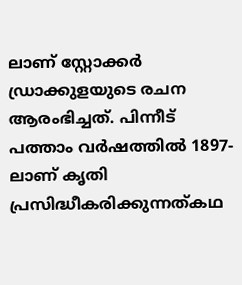ലാണ് സ്റ്റോക്കർ ഡ്രാക്കുളയുടെ രചന ആരംഭിച്ചത്. പിന്നീട് പത്താം വർഷത്തിൽ 1897-ലാണ് കൃതി പ്രസിദ്ധീകരിക്കുന്നത്കഥ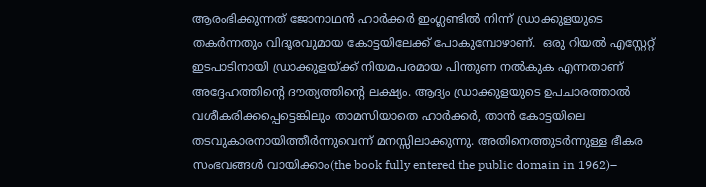ആരംഭിക്കുന്നത് ജോനാഥൻ ഹാർക്കർ ഇംഗ്ലണ്ടിൽ നിന്ന് ഡ്രാക്കുളയുടെ തകർന്നതും വിദൂരവുമായ കോട്ടയിലേക്ക് പോകുമ്പോഴാണ്.  ഒരു റിയൽ എസ്റ്റേറ്റ് ഇടപാടിനായി ഡ്രാക്കുളയ്ക്ക് നിയമപരമായ പിന്തുണ നൽകുക എന്നതാണ് അദ്ദേഹത്തിന്റെ ദൗത്യത്തിന്റെ ലക്ഷ്യം. ആദ്യം ഡ്രാക്കുളയുടെ ഉപചാരത്താൽ വശീകരിക്കപ്പെട്ടെങ്കിലും താമസിയാതെ ഹാർക്കർ, താൻ കോട്ടയിലെ തടവുകാരനായിത്തീർന്നുവെന്ന് മനസ്സിലാക്കുന്നു. അതിനെത്തുടർന്നുള്ള ഭീകര സംഭവങ്ങൾ വായിക്കാം(the book fully entered the public domain in 1962)–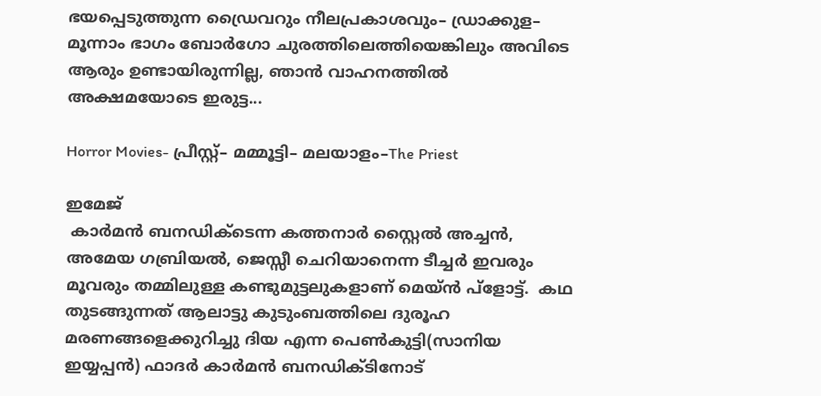ഭയപ്പെടുത്തുന്ന ഡ്രൈവറും നീലപ്രകാശവും– ഡ്രാക്കുള– മൂന്നാം ഭാഗം ബോർഗോ ചുരത്തിലെത്തിയെങ്കിലും അവിടെ ആരും ഉണ്ടായിരുന്നില്ല, ഞാൻ വാഹനത്തിൽ അക്ഷമയോടെ ഇരുട്ട...

Horror Movies- പ്രീസ്റ്റ്– മമ്മൂട്ടി– മലയാളം–The Priest

ഇമേജ്
 കാര്‍മൻ ബനഡിക്ടെന്ന കത്തനാർ സ്റ്റൈല്‍ അച്ചൻ,  അമേയ ഗബ്രിയൽ, ജെസ്സീ ചെറിയാനെന്ന ടീച്ചർ ഇവരും മൂവരും തമ്മിലുള്ള കണ്ടുമുട്ടലുകളാണ് മെയ്ൻ പ്ളോട്ട്.  കഥ തുടങ്ങുന്നത് ആലാട്ടു കുടുംബത്തിലെ ദുരൂഹ മരണങ്ങളെക്കുറിച്ചു ദിയ എന്ന പെണ്‍കുട്ടി(സാനിയ ഇയ്യപ്പൻ) ഫാദർ കാർമൻ ബനഡിക്ടിനോട്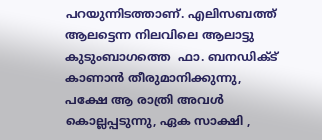പറയുന്നിടത്താണ്. എലിസബത്ത് ആലട്ടെന്ന നിലവിലെ ആലാട്ടു കുടുംബാഗത്തെ  ഫാ. ബനഡിക്ട് കാണാൻ തീരുമാനിക്കുന്നു, പക്ഷേ ആ രാത്രി അവൾ കൊല്ലപ്പടുന്നു, ഏക സാക്ഷി ,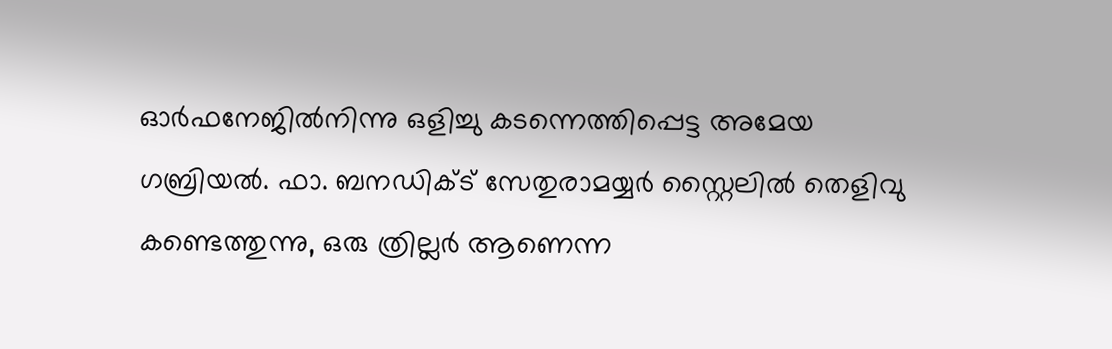ഓർഫനേജിൽനിന്നു ഒളിച്ചു കടന്നെത്തിപ്പെട്ട അമേയ ഗബ്രിയൽ. ഫാ. ബനഡിക്ട് സേതുരാമയ്യർ സ്റ്റൈലിൽ തെളിവു കണ്ടെത്തുന്നു, ഒരു ത്രില്ലർ ആണെന്ന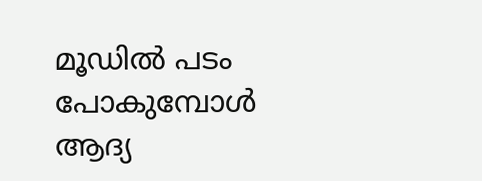മൂഡിൽ പടം പോകുമ്പോൾ ആദ്യ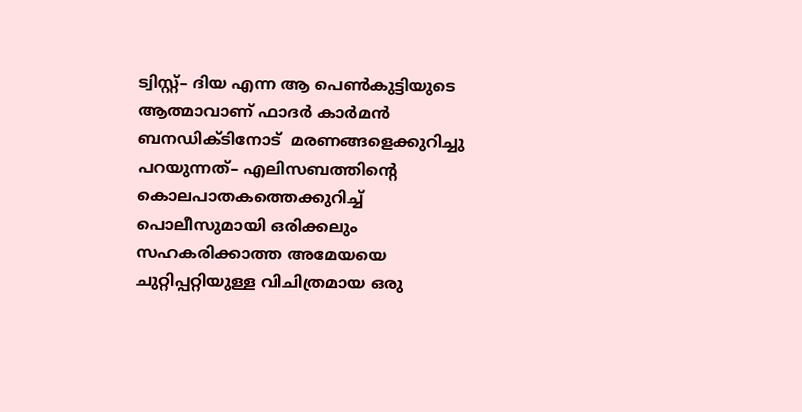ട്വിസ്റ്റ്– ദിയ എന്ന ആ പെണ്‍കുട്ടിയുടെ ആത്മാവാണ് ഫാദർ കാർമൻ ബനഡിക്ടിനോട്  മരണങ്ങളെക്കുറിച്ചു പറയുന്നത്– എലിസബത്തിന്റെ കൊലപാതകത്തെക്കുറിച്ച് പൊലീസുമായി ഒരിക്കലും സഹകരിക്കാത്ത അമേയയെ ചുറ്റിപ്പറ്റിയുള്ള വിചിത്രമായ ഒരു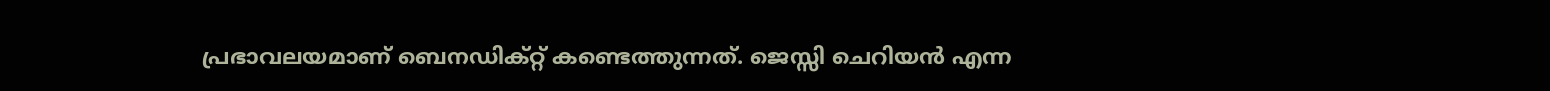പ്രഭാവലയമാണ് ബെനഡിക്റ്റ് കണ്ടെത്തുന്നത്. ജെസ്സി ചെറിയൻ എന്ന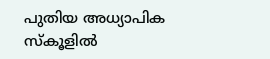പുതിയ അധ്യാപിക സ്കൂളിൽ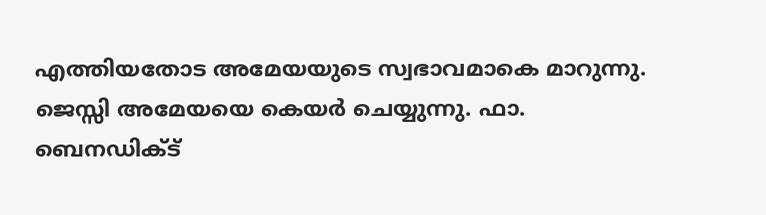എത്തിയതോട അമേയയുടെ സ്വഭാവമാകെ മാറുന്നു. ജെസ്സി അമേയയെ കെയർ ചെയ്യുന്നു. ഫാ.  ബെനഡിക്ട്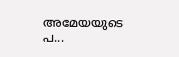അമേയയുടെ പ...